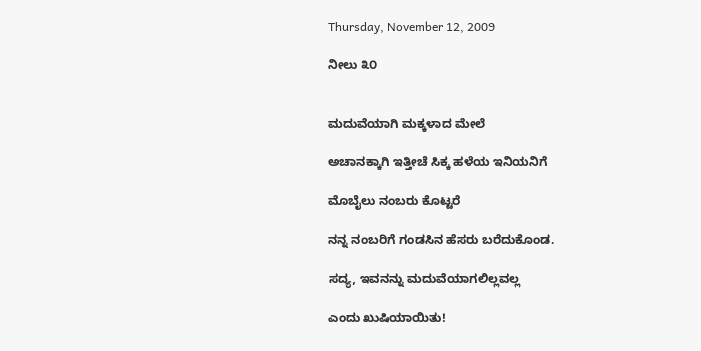Thursday, November 12, 2009

ನೀಲು ೩೦


ಮದುವೆಯಾಗಿ ಮಕ್ಕಳಾದ ಮೇಲೆ

ಅಚಾನಕ್ಕಾಗಿ ಇತ್ತೀಚೆ ಸಿಕ್ಕ ಹಳೆಯ ಇನಿಯನಿಗೆ

ಮೊಬೈಲು ನಂಬರು ಕೊಟ್ಟರೆ

ನನ್ನ ನಂಬರಿಗೆ ಗಂಡಸಿನ ಹೆಸರು ಬರೆದುಕೊಂಡ.

ಸದ್ಯ, ಇವನನ್ನು ಮದುವೆಯಾಗಲಿಲ್ಲವಲ್ಲ

ಎಂದು ಖುಷಿಯಾಯಿತು!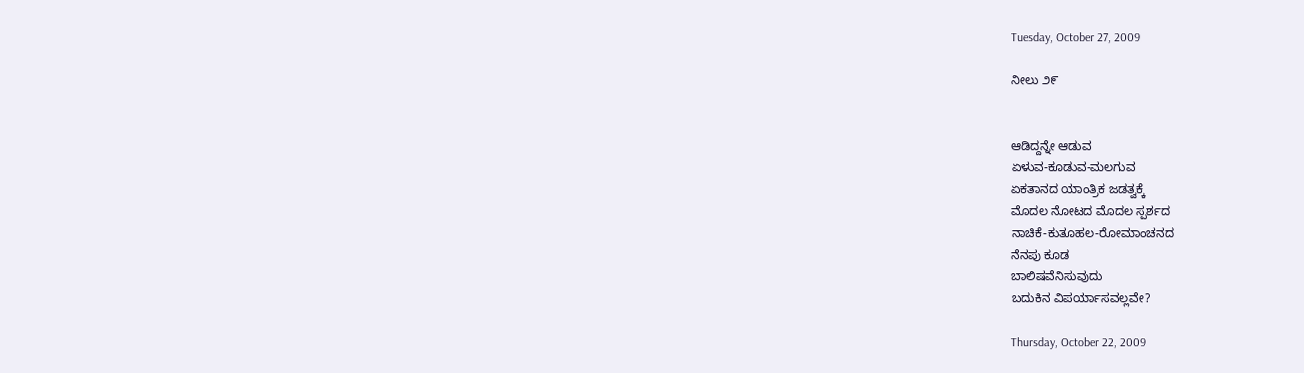Tuesday, October 27, 2009

ನೀಲು ೨೯


ಆಡಿದ್ದನ್ನೇ ಆಡುವ
ಏಳುವ-ಕೂಡುವ-ಮಲಗುವ
ಏಕತಾನದ ಯಾಂತ್ರಿಕ ಜಡತ್ವಕ್ಕೆ
ಮೊದಲ ನೋಟದ ಮೊದಲ ಸ್ಪರ್ಶದ
ನಾಚಿಕೆ-ಕುತೂಹಲ-ರೋಮಾಂಚನದ
ನೆನಪು ಕೂಡ
ಬಾಲಿಷವೆನಿಸುವುದು
ಬದುಕಿನ ವಿಪರ್ಯಾಸವಲ್ಲವೇ?

Thursday, October 22, 2009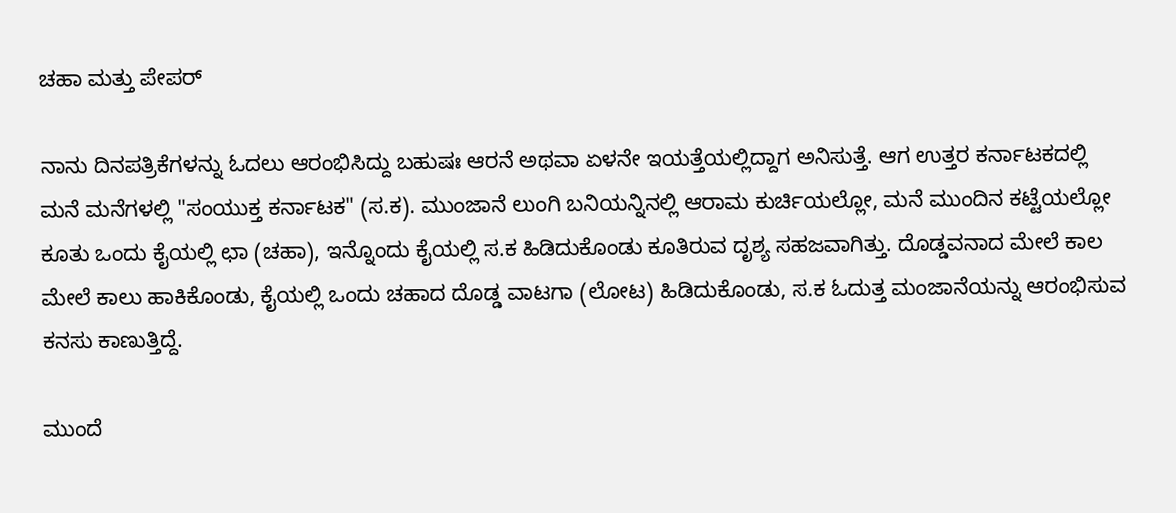ಚಹಾ ಮತ್ತು ಪೇಪರ್

ನಾನು ದಿನಪತ್ರಿಕೆಗಳನ್ನು ಓದಲು ಆರಂಭಿಸಿದ್ದು ಬಹುಷಃ ಆರನೆ ಅಥವಾ ಏಳನೇ ಇಯತ್ತೆಯಲ್ಲಿದ್ದಾಗ ಅನಿಸುತ್ತೆ. ಆಗ ಉತ್ತರ ಕರ್ನಾಟಕದಲ್ಲಿ ಮನೆ ಮನೆಗಳಲ್ಲಿ "ಸಂಯುಕ್ತ ಕರ್ನಾಟಕ" (ಸ.ಕ). ಮುಂಜಾನೆ ಲುಂಗಿ ಬನಿಯನ್ನಿನಲ್ಲಿ ಆರಾಮ ಕುರ್ಚಿಯಲ್ಲೋ, ಮನೆ ಮುಂದಿನ ಕಟ್ಟೆಯಲ್ಲೋ ಕೂತು ಒಂದು ಕೈಯಲ್ಲಿ ಛಾ (ಚಹಾ), ಇನ್ನೊಂದು ಕೈಯಲ್ಲಿ ಸ.ಕ ಹಿಡಿದುಕೊಂಡು ಕೂತಿರುವ ದೃಶ್ಯ ಸಹಜವಾಗಿತ್ತು. ದೊಡ್ಡವನಾದ ಮೇಲೆ ಕಾಲ ಮೇಲೆ ಕಾಲು ಹಾಕಿಕೊಂಡು, ಕೈಯಲ್ಲಿ ಒಂದು ಚಹಾದ ದೊಡ್ಡ ವಾಟಗಾ (ಲೋಟ) ಹಿಡಿದುಕೊಂಡು, ಸ.ಕ ಓದುತ್ತ ಮಂಜಾನೆಯನ್ನು ಆರಂಭಿಸುವ ಕನಸು ಕಾಣುತ್ತಿದ್ದೆ.

ಮುಂದೆ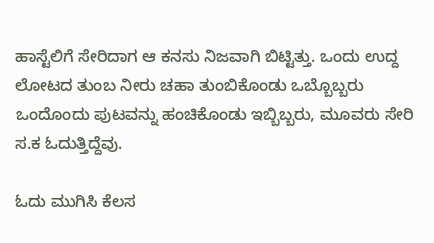ಹಾಸ್ಟೆಲಿಗೆ ಸೇರಿದಾಗ ಆ ಕನಸು ನಿಜವಾಗಿ ಬಿಟ್ಟಿತ್ತು. ಒಂದು ಉದ್ದ ಲೋಟದ ತುಂಬ ನೀರು ಚಹಾ ತುಂಬಿಕೊಂಡು ಒಬ್ಬೊಬ್ಬರು ಒಂದೊಂದು ಪುಟವನ್ನು ಹಂಚಿಕೊಂಡು ಇಬ್ಬಿಬ್ಬರು, ಮೂವರು ಸೇರಿ ಸ.ಕ ಓದುತ್ತಿದ್ದೆವು.

ಓದು ಮುಗಿಸಿ ಕೆಲಸ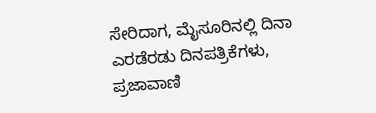ಸೇರಿದಾಗ, ಮೈಸೂರಿನಲ್ಲಿ ದಿನಾ ಎರಡೆರಡು ದಿನಪತ್ರಿಕೆಗಳು, ಪ್ರಜಾವಾಣಿ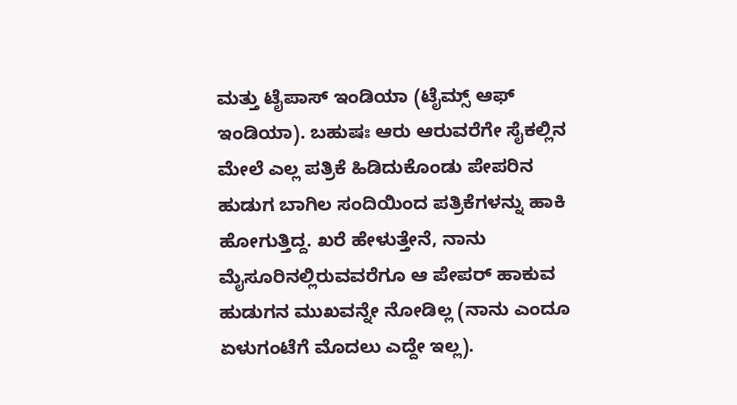ಮತ್ತು ಟೈಪಾಸ್ ಇಂಡಿಯಾ (ಟೈಮ್ಸ್ ಆಫ್ ಇಂಡಿಯಾ). ಬಹುಷಃ ಆರು ಆರುವರೆಗೇ ಸೈಕಲ್ಲಿನ ಮೇಲೆ ಎಲ್ಲ ಪತ್ರಿಕೆ ಹಿಡಿದುಕೊಂಡು ಪೇಪರಿನ ಹುಡುಗ ಬಾಗಿಲ ಸಂದಿಯಿಂದ ಪತ್ರಿಕೆಗಳನ್ನು ಹಾಕಿ ಹೋಗುತ್ತಿದ್ದ. ಖರೆ ಹೇಳುತ್ತೇನೆ, ನಾನು ಮೈಸೂರಿನಲ್ಲಿರುವವರೆಗೂ ಆ ಪೇಪರ್ ಹಾಕುವ ಹುಡುಗನ ಮುಖವನ್ನೇ ನೋಡಿಲ್ಲ (ನಾನು ಎಂದೂ ಏಳುಗಂಟೆಗೆ ಮೊದಲು ಎದ್ದೇ ಇಲ್ಲ).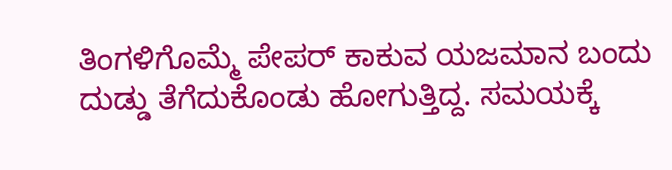ತಿಂಗಳಿಗೊಮ್ಮೆ ಪೇಪರ್ ಕಾಕುವ ಯಜಮಾನ ಬಂದು ದುಡ್ಡು ತೆಗೆದುಕೊಂಡು ಹೋಗುತ್ತಿದ್ದ. ಸಮಯಕ್ಕೆ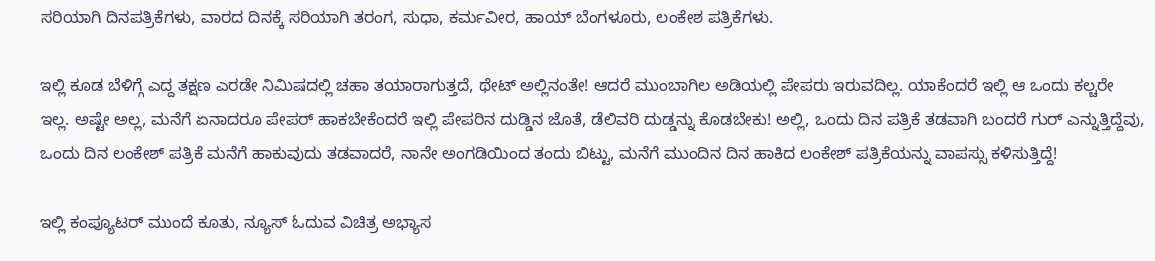ಸರಿಯಾಗಿ ದಿನಪತ್ರಿಕೆಗಳು, ವಾರದ ದಿನಕ್ಕೆ ಸರಿಯಾಗಿ ತರಂಗ, ಸುಧಾ, ಕರ್ಮವೀರ, ಹಾಯ್ ಬೆಂಗಳೂರು, ಲಂಕೇಶ ಪತ್ರಿಕೆಗಳು.

ಇಲ್ಲಿ ಕೂಡ ಬೆಳಿಗ್ಗೆ ಎದ್ದ ತಕ್ಷಣ ಎರಡೇ ನಿಮಿಷದಲ್ಲಿ ಚಹಾ ತಯಾರಾಗುತ್ತದೆ, ಥೇಟ್ ಅಲ್ಲಿನಂತೇ! ಆದರೆ ಮುಂಬಾಗಿಲ ಅಡಿಯಲ್ಲಿ ಪೇಪರು ಇರುವದಿಲ್ಲ. ಯಾಕೆಂದರೆ ಇಲ್ಲಿ ಆ ಒಂದು ಕಲ್ಚರೇ ಇಲ್ಲ. ಅಷ್ಟೇ ಅಲ್ಲ, ಮನೆಗೆ ಏನಾದರೂ ಪೇಪರ್ ಹಾಕಬೇಕೆಂದರೆ ಇಲ್ಲಿ ಪೇಪರಿನ ದುಡ್ಡಿನ ಜೊತೆ, ಡೆಲಿವರಿ ದುಡ್ಡನ್ನು ಕೊಡಬೇಕು! ಅಲ್ಲಿ, ಒಂದು ದಿನ ಪತ್ರಿಕೆ ತಡವಾಗಿ ಬಂದರೆ ಗುರ್ ಎನ್ನುತ್ತಿದ್ದೆವು, ಒಂದು ದಿನ ಲಂಕೇಶ್ ಪತ್ರಿಕೆ ಮನೆಗೆ ಹಾಕುವುದು ತಡವಾದರೆ, ನಾನೇ ಅಂಗಡಿಯಿಂದ ತಂದು ಬಿಟ್ಟು, ಮನೆಗೆ ಮುಂದಿನ ದಿನ ಹಾಕಿದ ಲಂಕೇಶ್ ಪತ್ರಿಕೆಯನ್ನು ವಾಪಸ್ಸು ಕಳಿಸುತ್ತಿದ್ದೆ!

ಇಲ್ಲಿ ಕಂಪ್ಯೂಟರ್ ಮುಂದೆ ಕೂತು, ನ್ಯೂಸ್ ಓದುವ ವಿಚಿತ್ರ ಅಭ್ಯಾಸ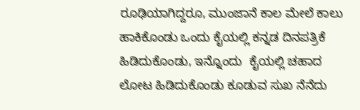ರೂಢಿಯಾಗಿದ್ದರೂ, ಮುಂಜಾನೆ ಕಾಲ ಮೇಲೆ ಕಾಲು ಹಾಕಿಕೊಂಡು ಒಂದು ಕೈಯಲ್ಲಿ ಕನ್ನಡ ದಿನಪತ್ರಿಕೆ ಹಿಡಿದುಕೊಂಡು, ಇನ್ನೊಂದು  ಕೈಯಲ್ಲಿ ಚಹಾದ ಲೋಟ ಹಿಡಿದುಕೊಂಡು ಕೂಡುವ ಸುಖ ನೆನೆದು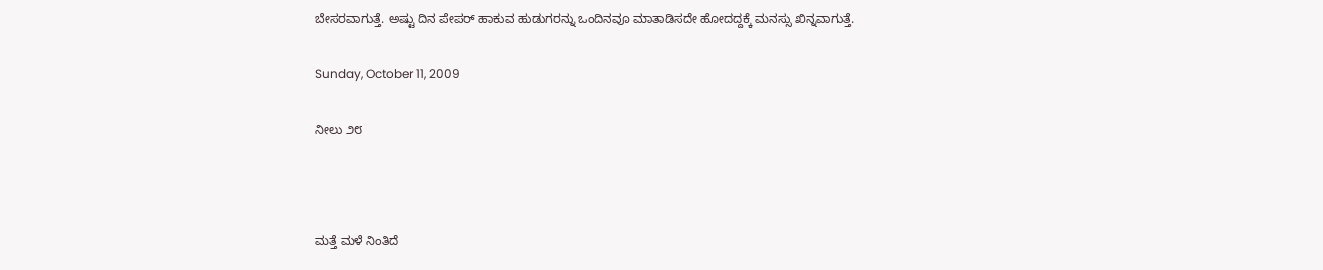ಬೇಸರವಾಗುತ್ತೆ. ಅಷ್ಟು ದಿನ ಪೇಪರ್ ಹಾಕುವ ಹುಡುಗರನ್ನು ಒಂದಿನವೂ ಮಾತಾಡಿಸದೇ ಹೋದದ್ದಕ್ಕೆ ಮನಸ್ಸು ಖಿನ್ನವಾಗುತ್ತೆ.

Sunday, October 11, 2009

ನೀಲು ೨೮



ಮತ್ತೆ ಮಳೆ ನಿಂತಿದೆ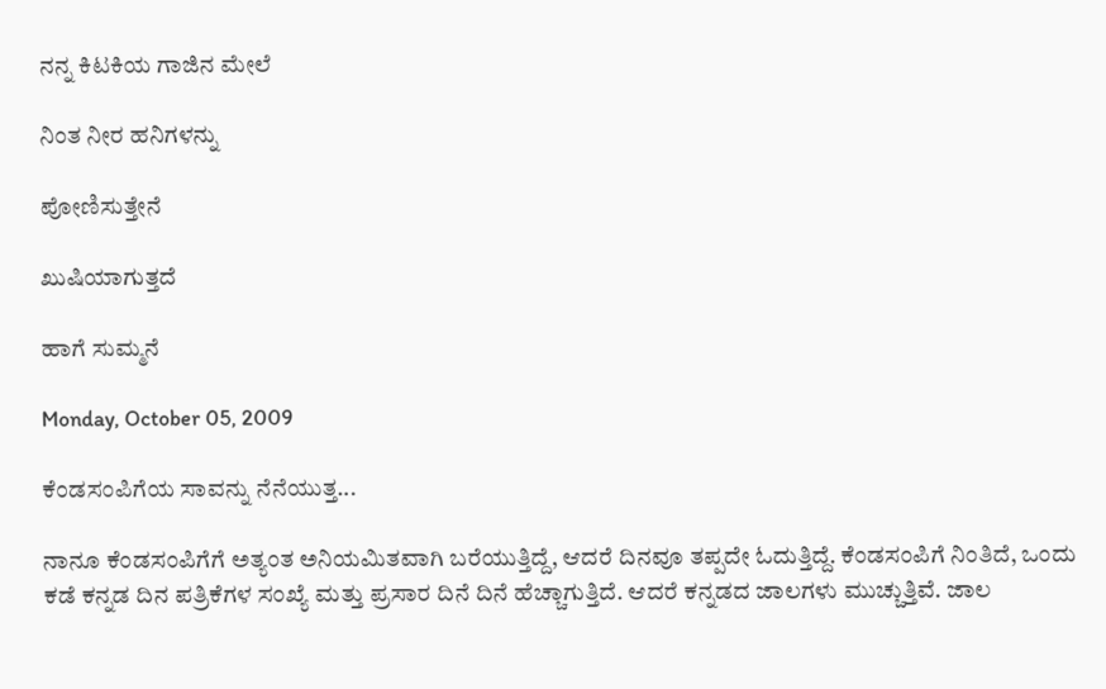ನನ್ನ ಕಿಟಕಿಯ ಗಾಜಿನ ಮೇಲೆ

ನಿಂತ ನೀರ ಹನಿಗಳನ್ನು

ಪೋಣಿಸುತ್ತೇನೆ

ಖುಷಿಯಾಗುತ್ತದೆ

ಹಾಗೆ ಸುಮ್ಮನೆ

Monday, October 05, 2009

ಕೆಂಡಸಂಪಿಗೆಯ ಸಾವನ್ನು ನೆನೆಯುತ್ತ...

ನಾನೂ ಕೆಂಡಸಂಪಿಗೆಗೆ ಅತ್ಯಂತ ಅನಿಯಮಿತವಾಗಿ ಬರೆಯುತ್ತಿದ್ದೆ, ಆದರೆ ದಿನವೂ ತಪ್ಪದೇ ಓದುತ್ತಿದ್ದೆ. ಕೆಂಡಸಂಪಿಗೆ ನಿಂತಿದೆ, ಒಂದು ಕಡೆ ಕನ್ನಡ ದಿನ ಪತ್ರಿಕೆಗಳ ಸಂಖ್ಯೆ ಮತ್ತು ಪ್ರಸಾರ ದಿನೆ ದಿನೆ ಹೆಚ್ಚಾಗುತ್ತಿದೆ. ಆದರೆ ಕನ್ನಡದ ಜಾಲಗಳು ಮುಚ್ಚುತ್ತಿವೆ. ಜಾಲ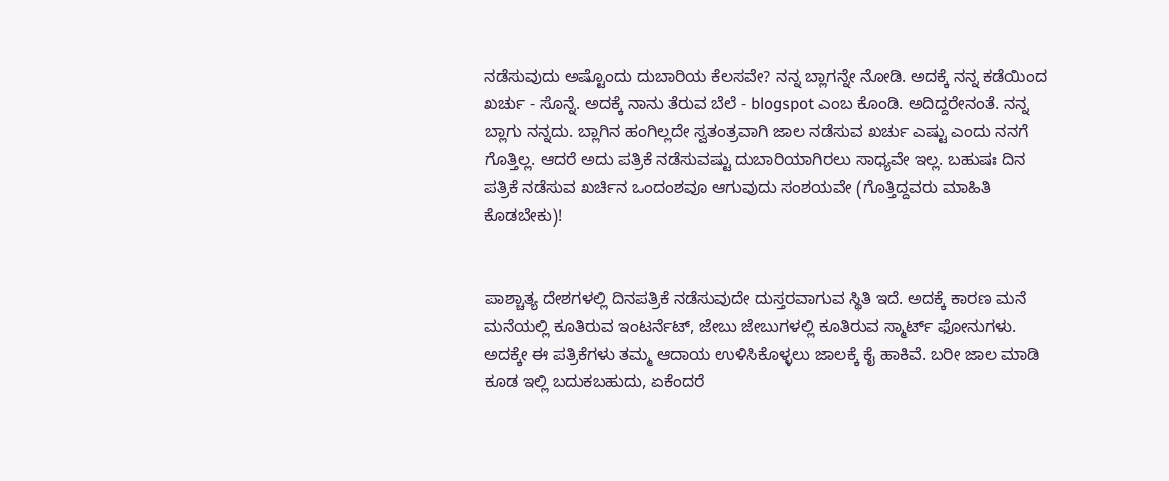ನಡೆಸುವುದು ಅಷ್ಟೊಂದು ದುಬಾರಿಯ ಕೆಲಸವೇ? ನನ್ನ ಬ್ಲಾಗನ್ನೇ ನೋಡಿ. ಅದಕ್ಕೆ ನನ್ನ ಕಡೆಯಿಂದ ಖರ್ಚು - ಸೊನ್ನೆ. ಅದಕ್ಕೆ ನಾನು ತೆರುವ ಬೆಲೆ - blogspot ಎಂಬ ಕೊಂಡಿ. ಅದಿದ್ದರೇನಂತೆ. ನನ್ನ ಬ್ಲಾಗು ನನ್ನದು. ಬ್ಲಾಗಿನ ಹಂಗಿಲ್ಲದೇ ಸ್ವತಂತ್ರವಾಗಿ ಜಾಲ ನಡೆಸುವ ಖರ್ಚು ಎಷ್ಟು ಎಂದು ನನಗೆ ಗೊತ್ತಿಲ್ಲ. ಆದರೆ ಅದು ಪತ್ರಿಕೆ ನಡೆಸುವಷ್ಟು ದುಬಾರಿಯಾಗಿರಲು ಸಾಧ್ಯವೇ ಇಲ್ಲ. ಬಹುಷಃ ದಿನ ಪತ್ರಿಕೆ ನಡೆಸುವ ಖರ್ಚಿನ ಒಂದಂಶವೂ ಆಗುವುದು ಸಂಶಯವೇ (ಗೊತ್ತಿದ್ದವರು ಮಾಹಿತಿ ಕೊಡಬೇಕು)!


ಪಾಶ್ಚಾತ್ಯ ದೇಶಗಳಲ್ಲಿ ದಿನಪತ್ರಿಕೆ ನಡೆಸುವುದೇ ದುಸ್ತರವಾಗುವ ಸ್ಥಿತಿ ಇದೆ. ಅದಕ್ಕೆ ಕಾರಣ ಮನೆ ಮನೆಯಲ್ಲಿ ಕೂತಿರುವ ಇಂಟರ್ನೆಟ್, ಜೇಬು ಜೇಬುಗಳಲ್ಲಿ ಕೂತಿರುವ ಸ್ಮಾರ್ಟ್ ಫೋನುಗಳು. ಅದಕ್ಕೇ ಈ ಪತ್ರಿಕೆಗಳು ತಮ್ಮ ಆದಾಯ ಉಳಿಸಿಕೊಳ್ಳಲು ಜಾಲಕ್ಕೆ ಕೈ ಹಾಕಿವೆ. ಬರೀ ಜಾಲ ಮಾಡಿ ಕೂಡ ಇಲ್ಲಿ ಬದುಕಬಹುದು, ಏಕೆಂದರೆ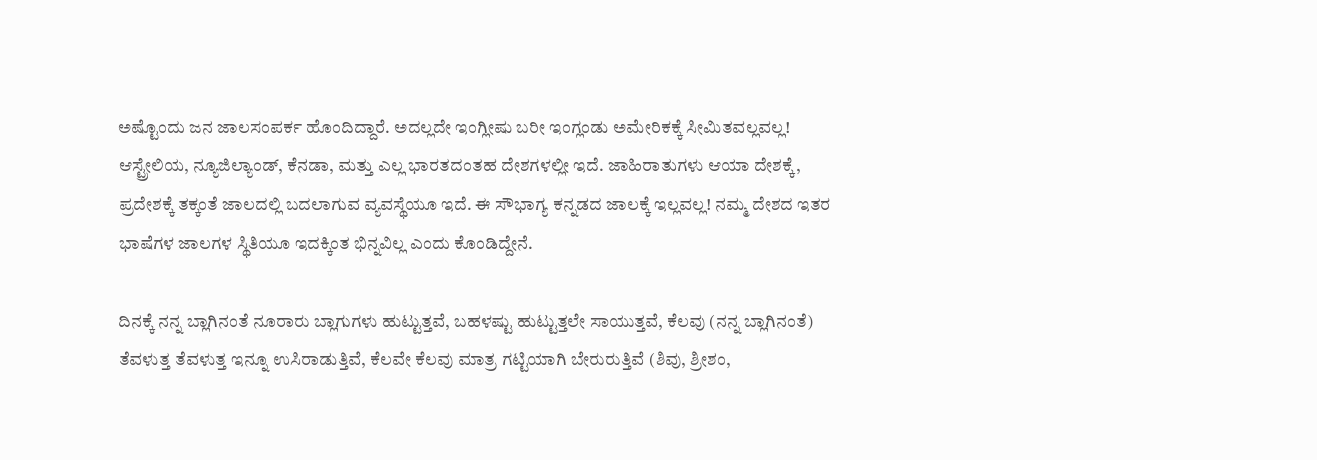ಅಷ್ಟೊಂದು ಜನ ಜಾಲಸಂಪರ್ಕ ಹೊಂದಿದ್ದಾರೆ. ಅದಲ್ಲದೇ ಇಂಗ್ಲೀಷು ಬರೀ ಇಂಗ್ಲಂಡು ಅಮೇರಿಕಕ್ಕೆ ಸೀಮಿತವಲ್ಲವಲ್ಲ! ಆಸ್ಟ್ರೇಲಿಯ, ನ್ಯೂಜಿಲ್ಯಾಂಡ್, ಕೆನಡಾ, ಮತ್ತು ಎಲ್ಲ ಭಾರತದಂತಹ ದೇಶಗಳಲ್ಲೀ ಇದೆ. ಜಾಹಿರಾತುಗಳು ಆಯಾ ದೇಶಕ್ಕೆ, ಪ್ರದೇಶಕ್ಕೆ ತಕ್ಕಂತೆ ಜಾಲದಲ್ಲಿ ಬದಲಾಗುವ ವ್ಯವಸ್ಥೆಯೂ ಇದೆ. ಈ ಸೌಭಾಗ್ಯ ಕನ್ನಡದ ಜಾಲಕ್ಕೆ ಇಲ್ಲವಲ್ಲ! ನಮ್ಮ ದೇಶದ ಇತರ ಭಾಷೆಗಳ ಜಾಲಗಳ ಸ್ಥಿತಿಯೂ ಇದಕ್ಕಿಂತ ಭಿನ್ನವಿಲ್ಲ ಎಂದು ಕೊಂಡಿದ್ದೇನೆ.

ದಿನಕ್ಕೆ ನನ್ನ ಬ್ಲಾಗಿನಂತೆ ನೂರಾರು ಬ್ಲಾಗುಗಳು ಹುಟ್ಟುತ್ತವೆ, ಬಹಳಷ್ಟು ಹುಟ್ಟುತ್ತಲೇ ಸಾಯುತ್ತವೆ, ಕೆಲವು (ನನ್ನ ಬ್ಲಾಗಿನಂತೆ) ತೆವಳುತ್ತ ತೆವಳುತ್ತ ಇನ್ನೂ ಉಸಿರಾಡುತ್ತಿವೆ, ಕೆಲವೇ ಕೆಲವು ಮಾತ್ರ ಗಟ್ಟಿಯಾಗಿ ಬೇರುರುತ್ತಿವೆ (ಶಿವು, ಶ್ರೀಶಂ,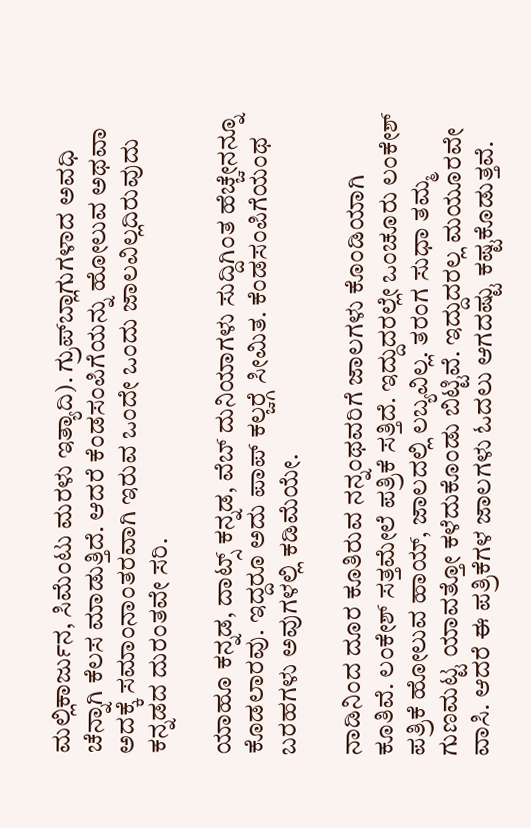ಮಲ್ಲಿಕಾರ್ಜುನ, ಸಿಮೆಂಟು ಮರಳು ಇತ್ಯಾದಿ). ಗ್ರುಪ್‍ಬ್ಲಾಗುಗಳಾದ ಅವಧಿ ಚೆನ್ನಾಗಿ ಕೆಲಸ ಮಾಡುತ್ತಿದೆ. ಆದರೆ ಕೆಂಡಸಂಪಿಗೆಯನ್ನು ಹೋಲುವ ಅಥವಾ ಅದಕ್ಕೆ ಸಮಾಂನಾಂತರವಾಗಿ ಇರುವ ಒಂದೇ ಒಂದು ಜಾಲವಿಲ್ಲದಿರುವುದು ಕನ್ನಡದ ದುರಂತವೇ ಸರಿ.

ಯಾಹೂ ಕನ್ನಡ, ದಾಟ್ಸ್ ಕನ್ನಡ, ವೆಬ್ ದುನಿಯಾಗಳು ಸುದ್ದಿಗಿಂತ ಹೆಚ್ಚೇನನ್ನೂ ಕೊಡಲಾರವು. ಇದ್ದರೂ ಅದು ಪಾಪ್ ಕಲ್ಚರ್‍ಗೆ ಸೀಮಿತ. ಕೆಂಡಸಂಪಿಗೆಯಂಥ ಬರಹಗಳು ಅವುಗಳಲ್ಲಿ ಕಡಿಮೆಯೇ.

ನಾಡಿನಿಂದ ದೂರ ಕೂತಿರುವ ನನ್ನಂಥವರಿಗೆ ಜಾಲಗಳು ಕೊಂಡಿಯಾಗಿ ಕೂತಿವೆ. ಲಂಕೇಶ್ ಸತ್ತಮೇಲೆ ಪತ್ರಿಕೆ ಸತ್ತಿದೆ. ಇದ್ದುದರಲ್ಲೇ ಒಂಚೂರು ಲಂಕೇಶ್ ಪತ್ರಿಕೆ ಹೋಲುವ ಹಾಯ್, ಜಾಲದಲ್ಲಿ ಲಬ್ಯವಿಲ್ಲ. ತರಂಗ ಸುಧಾ ತಮ್ಮ ಗುಣಮಟ್ಟ ಯಾವತ್ತೋ ಕಳೆದುಕೊಂಡು ಬಿಟ್ಟಿವೆ. ಇದ್ದುದರಲ್ಲ ಮಯೂರವೇ ವಾಸಿ. ಆದರೆ ಈ ಪತ್ರಿಕೆಗಳ ಜಾಲಗಳು ಓದಲು ಆಗದಷ್ಟು ಕಷ್ಟಕೊಡುತ್ತವೆ.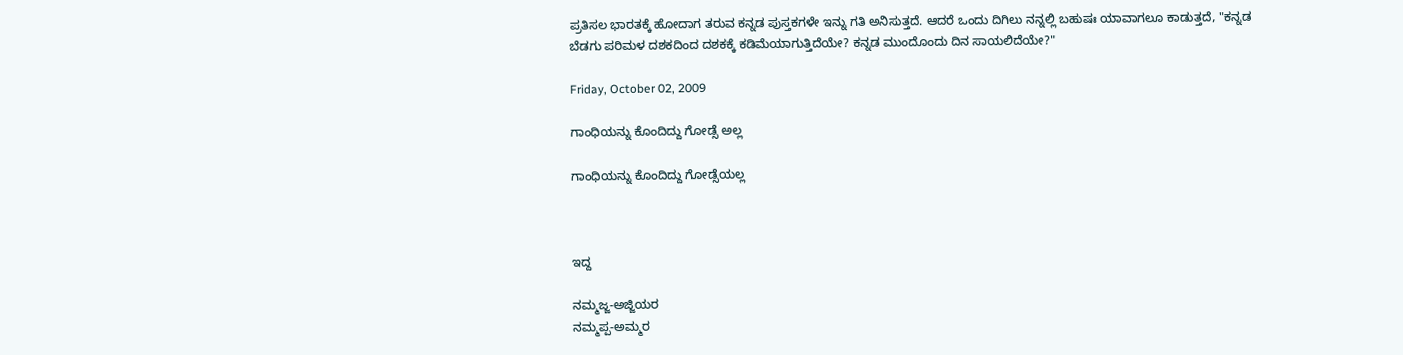ಪ್ರತಿಸಲ ಭಾರತಕ್ಕೆ ಹೋದಾಗ ತರುವ ಕನ್ನಡ ಪುಸ್ತಕಗಳೇ ಇನ್ನು ಗತಿ ಅನಿಸುತ್ತದೆ. ಆದರೆ ಒಂದು ದಿಗಿಲು ನನ್ನಲ್ಲಿ ಬಹುಷಃ ಯಾವಾಗಲೂ ಕಾಡುತ್ತದೆ, "ಕನ್ನಡ ಬೆಡಗು ಪರಿಮಳ ದಶಕದಿಂದ ದಶಕಕ್ಕೆ ಕಡಿಮೆಯಾಗುತ್ತಿದೆಯೇ? ಕನ್ನಡ ಮುಂದೊಂದು ದಿನ ಸಾಯಲಿದೆಯೇ?"

Friday, October 02, 2009

ಗಾಂಧಿಯನ್ನು ಕೊಂದಿದ್ದು ಗೋಡ್ಸೆ ಅಲ್ಲ

ಗಾಂಧಿಯನ್ನು ಕೊಂದಿದ್ದು ಗೋಡ್ಸೆಯಲ್ಲ



ಇದ್ದ

ನಮ್ಮಜ್ಜ-ಅಜ್ಜಿಯರ
ನಮ್ಮಪ್ಪ-ಅಮ್ಮರ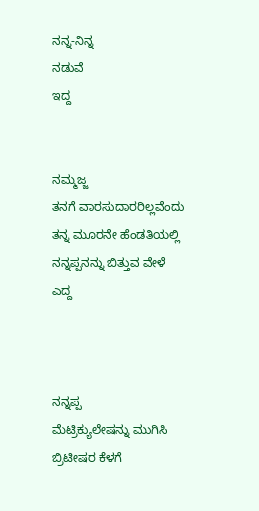ನನ್ನ-ನಿನ್ನ
ನಡುವೆ
ಇದ್ದ


ನಮ್ಮಜ್ಜ
ತನಗೆ ವಾರಸುದಾರರಿಲ್ಲವೆಂದು
ತನ್ನ ಮೂರನೇ ಹೆಂಡತಿಯಲ್ಲಿ
ನನ್ನಪ್ಪನನ್ನು ಬಿತ್ತುವ ವೇಳೆ
ಎದ್ದ



ನನ್ನಪ್ಪ
ಮೆಟ್ರಿಕ್ಯುಲೇಷನ್ನು ಮುಗಿಸಿ
ಬ್ರಿಟೀಷರ ಕೆಳಗೆ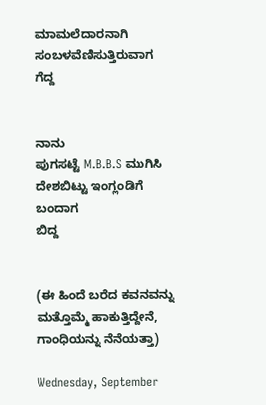ಮಾಮಲೆದಾರನಾಗಿ
ಸಂಬಳವೆಣಿಸುತ್ತಿರುವಾಗ
ಗೆದ್ದ


ನಾನು
ಪುಗಸಟ್ಟೆ M.B.B.S ಮುಗಿಸಿ
ದೇಶಬಿಟ್ಟು ಇಂಗ್ಲಂಡಿಗೆ
ಬಂದಾಗ
ಬಿದ್ದ


(ಈ ಹಿಂದೆ ಬರೆದ ಕವನವನ್ನು ಮತ್ತೊಮ್ಮೆ ಹಾಕುತ್ತಿದ್ದೇನೆ, ಗಾಂಧಿಯನ್ನು ನೆನೆಯತ್ತಾ)

Wednesday, September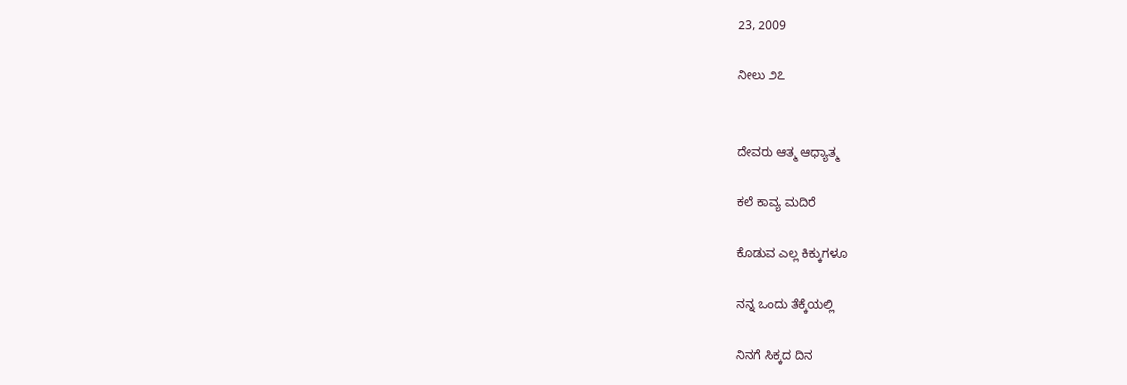23, 2009

ನೀಲು ೨೭


ದೇವರು ಆತ್ಮ ಆಧ್ಯಾತ್ಮ

ಕಲೆ ಕಾವ್ಯ ಮದಿರೆ

ಕೊಡುವ ಎಲ್ಲ ಕಿಕ್ಕುಗಳೂ

ನನ್ನ ಒಂದು ತೆಕ್ಕೆಯಲ್ಲಿ

ನಿನಗೆ ಸಿಕ್ಕದ ದಿನ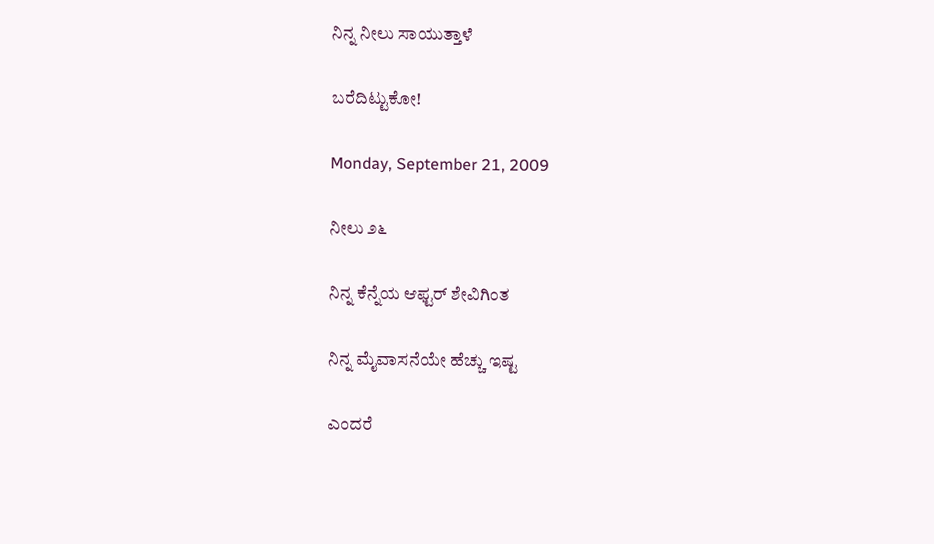ನಿನ್ನ ನೀಲು ಸಾಯುತ್ತಾಳೆ

ಬರೆದಿಟ್ಟುಕೋ!

Monday, September 21, 2009

ನೀಲು ೨೬

ನಿನ್ನ ಕೆನ್ನೆಯ ಆಫ್ಟರ್ ಶೇವಿಗಿಂತ

ನಿನ್ನ ಮೈವಾಸನೆಯೇ ಹೆಚ್ಚು ಇಷ್ಟ

ಎಂದರೆ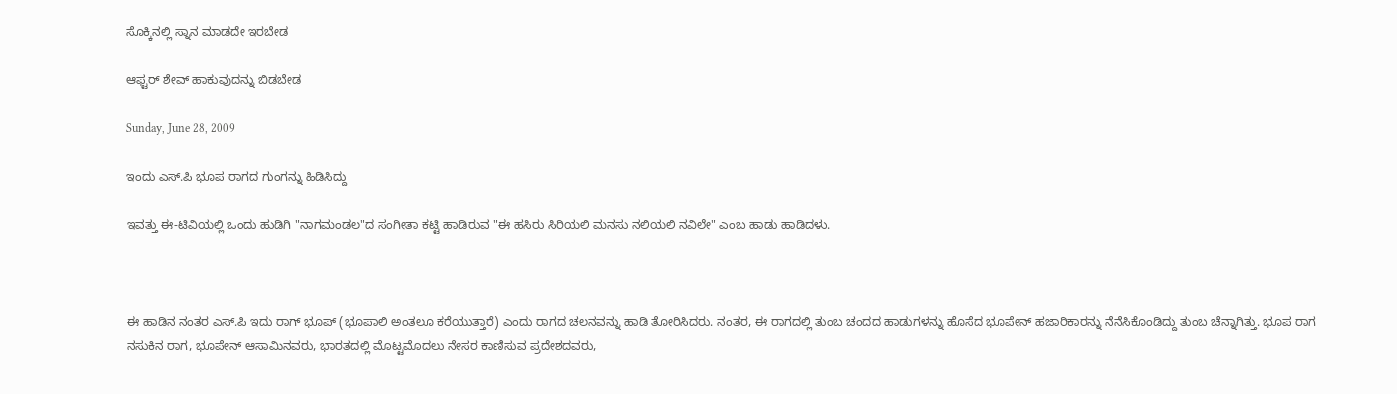ಸೊಕ್ಕಿನಲ್ಲಿ ಸ್ನಾನ ಮಾಡದೇ ಇರಬೇಡ

ಆಫ್ಟರ್ ಶೇವ್ ಹಾಕುವುದನ್ನು ಬಿಡಬೇಡ

Sunday, June 28, 2009

ಇಂದು ಎಸ್.ಪಿ ಭೂಪ ರಾಗದ ಗುಂಗನ್ನು ಹಿಡಿಸಿದ್ದು

ಇವತ್ತು ಈ-ಟಿವಿಯಲ್ಲಿ ಒಂದು ಹುಡಿಗಿ "ನಾಗಮಂಡಲ"ದ ಸಂಗೀತಾ ಕಟ್ಟಿ ಹಾಡಿರುವ "ಈ ಹಸಿರು ಸಿರಿಯಲಿ ಮನಸು ನಲಿಯಲಿ ನವಿಲೇ" ಎಂಬ ಹಾಡು ಹಾಡಿದಳು.



ಈ ಹಾಡಿನ ನಂತರ ಎಸ್.ಪಿ ಇದು ರಾಗ್ ಭೂಪ್ (ಭೂಪಾಲಿ ಅಂತಲೂ ಕರೆಯುತ್ತಾರೆ) ಎಂದು ರಾಗದ ಚಲನವನ್ನು ಹಾಡಿ ತೋರಿಸಿದರು. ನಂತರ, ಈ ರಾಗದಲ್ಲಿ ತುಂಬ ಚಂದದ ಹಾಡುಗಳನ್ನು ಹೊಸೆದ ಭೂಪೇನ್ ಹಜಾರಿಕಾರನ್ನು ನೆನೆಸಿಕೊಂಡಿದ್ದು ತುಂಬ ಚೆನ್ನಾಗಿತ್ತು. ಭೂಪ ರಾಗ ನಸುಕಿನ ರಾಗ, ಭೂಪೇನ್ ಆಸಾಮಿನವರು, ಭಾರತದಲ್ಲಿ ಮೊಟ್ಟಮೊದಲು ನೇಸರ ಕಾಣಿಸುವ ಪ್ರದೇಶದವರು,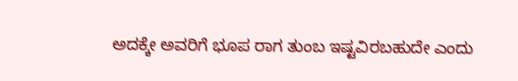ಅದಕ್ಕೇ ಅವರಿಗೆ ಭೂಪ ರಾಗ ತುಂಬ ಇಷ್ಟವಿರಬಹುದೇ ಎಂದು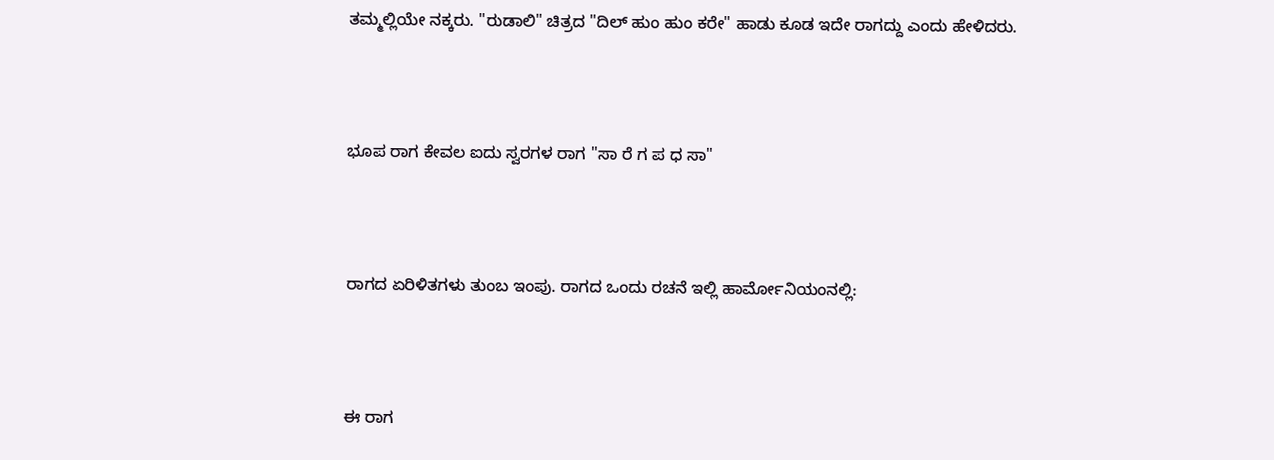ತಮ್ಮಲ್ಲಿಯೇ ನಕ್ಕರು. "ರುಡಾಲಿ" ಚಿತ್ರದ "ದಿಲ್ ಹುಂ ಹುಂ ಕರೇ" ಹಾಡು ಕೂಡ ಇದೇ ರಾಗದ್ದು ಎಂದು ಹೇಳಿದರು.



ಭೂಪ ರಾಗ ಕೇವಲ ಐದು ಸ್ವರಗಳ ರಾಗ "ಸಾ ರೆ ಗ ಪ ಧ ಸಾ"



ರಾಗದ ಏರಿಳಿತಗಳು ತುಂಬ ಇಂಪು. ರಾಗದ ಒಂದು ರಚನೆ ಇಲ್ಲಿ ಹಾರ್ಮೋನಿಯಂನಲ್ಲಿ:



ಈ ರಾಗ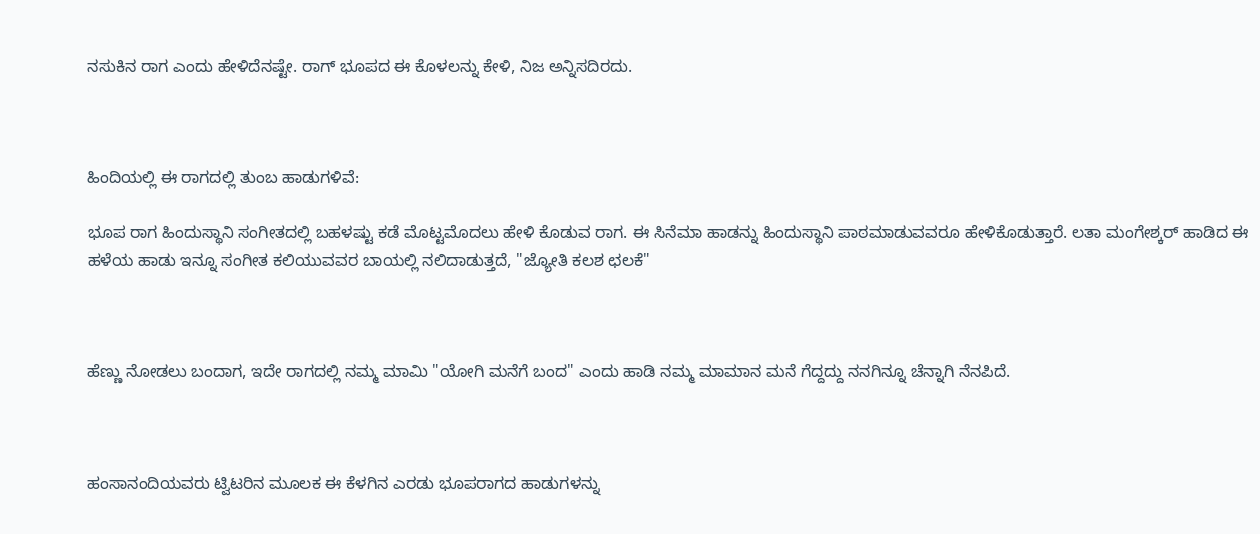ನಸುಕಿನ ರಾಗ ಎಂದು ಹೇಳಿದೆನಷ್ಟೇ. ರಾಗ್ ಭೂಪದ ಈ ಕೊಳಲನ್ನು ಕೇಳಿ, ನಿಜ ಅನ್ನಿಸದಿರದು.



ಹಿಂದಿಯಲ್ಲಿ ಈ ರಾಗದಲ್ಲಿ ತುಂಬ ಹಾಡುಗಳಿವೆ:

ಭೂಪ ರಾಗ ಹಿಂದುಸ್ಥಾನಿ ಸಂಗೀತದಲ್ಲಿ ಬಹಳಷ್ಟು ಕಡೆ ಮೊಟ್ಟಮೊದಲು ಹೇಳಿ ಕೊಡುವ ರಾಗ. ಈ ಸಿನೆಮಾ ಹಾಡನ್ನು ಹಿಂದುಸ್ಥಾನಿ ಪಾಠಮಾಡುವವರೂ ಹೇಳಿಕೊಡುತ್ತಾರೆ. ಲತಾ ಮಂಗೇಶ್ಕರ್ ಹಾಡಿದ ಈ ಹಳೆಯ ಹಾಡು ಇನ್ನೂ ಸಂಗೀತ ಕಲಿಯುವವರ ಬಾಯಲ್ಲಿ ನಲಿದಾಡುತ್ತದೆ, "ಜ್ಯೋತಿ ಕಲಶ ಛಲಕೆ"



ಹೆಣ್ಣು ನೋಡಲು ಬಂದಾಗ, ಇದೇ ರಾಗದಲ್ಲಿ ನಮ್ಮ ಮಾಮಿ "ಯೋಗಿ ಮನೆಗೆ ಬಂದ" ಎಂದು ಹಾಡಿ ನಮ್ಮ ಮಾಮಾನ ಮನೆ ಗೆದ್ದದ್ದು ನನಗಿನ್ನೂ ಚೆನ್ನಾಗಿ ನೆನಪಿದೆ.



ಹಂಸಾನಂದಿಯವರು ಟ್ವಿಟರಿನ ಮೂಲಕ ಈ ಕೆಳಗಿನ ಎರಡು ಭೂಪರಾಗದ ಹಾಡುಗಳನ್ನು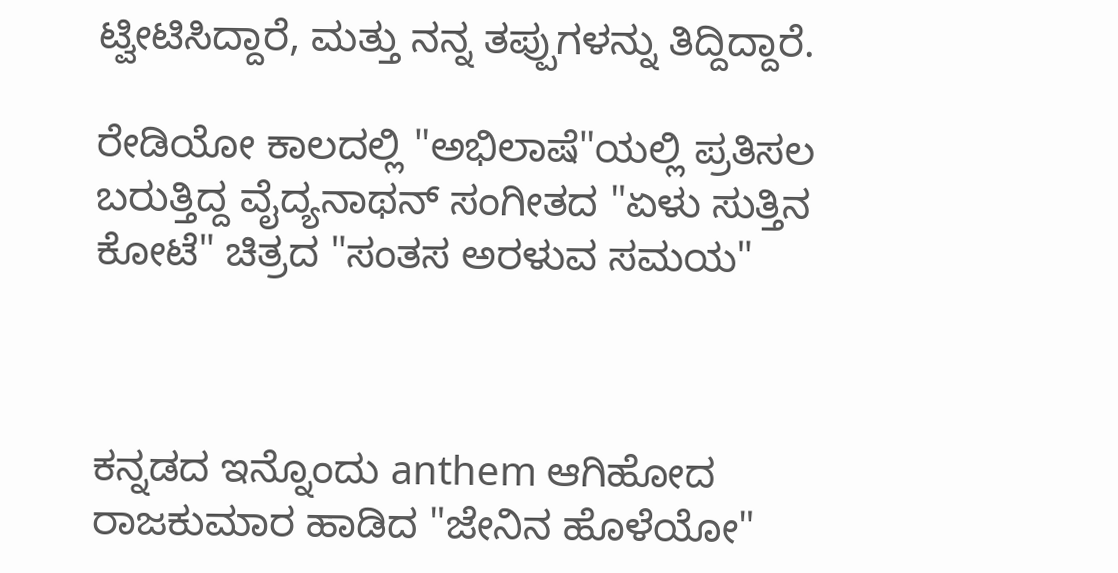ಟ್ವೀಟಿಸಿದ್ದಾರೆ, ಮತ್ತು ನನ್ನ ತಪ್ಪುಗಳನ್ನು ತಿದ್ದಿದ್ದಾರೆ.

ರೇಡಿಯೋ ಕಾಲದಲ್ಲಿ "ಅಭಿಲಾಷೆ"ಯಲ್ಲಿ ಪ್ರತಿಸಲ ಬರುತ್ತಿದ್ದ ವೈದ್ಯನಾಥನ್ ಸಂಗೀತದ "ಏಳು ಸುತ್ತಿನ ಕೋಟೆ" ಚಿತ್ರದ "ಸಂತಸ ಅರಳುವ ಸಮಯ"



ಕನ್ನಡದ ಇನ್ನೊಂದು anthem ಆಗಿಹೋದ ರಾಜಕುಮಾರ ಹಾಡಿದ "ಜೇನಿನ ಹೊಳೆಯೋ"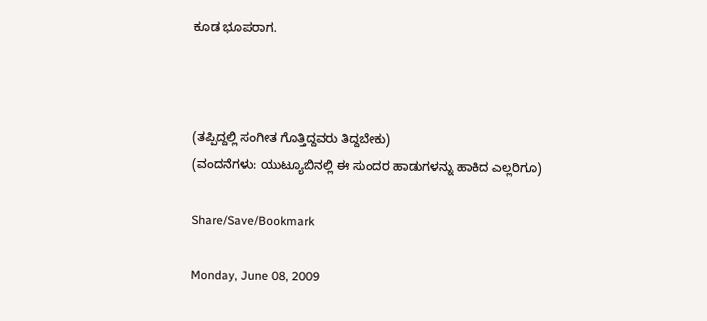ಕೂಡ ಭೂಪರಾಗ.



(ತಪ್ಪಿದ್ದಲ್ಲಿ ಸಂಗೀತ ಗೊತ್ತಿದ್ದವರು ತಿದ್ದಬೇಕು)
(ವಂದನೆಗಳು: ಯುಟ್ಯೂಬಿನಲ್ಲಿ ಈ ಸುಂದರ ಹಾಡುಗಳನ್ನು ಹಾಕಿದ ಎಲ್ಲರಿಗೂ)

Share/Save/Bookmark

Monday, June 08, 2009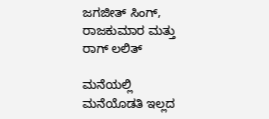ಜಗಜೀತ್ ಸಿಂಗ್, ರಾಜಕುಮಾರ ಮತ್ತು ರಾಗ್ ಲಲಿತ್

ಮನೆಯಲ್ಲಿ ಮನೆಯೊಡತಿ ಇಲ್ಲದ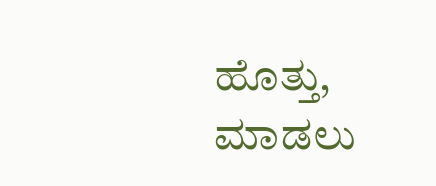ಹೊತ್ತು, ಮಾಡಲು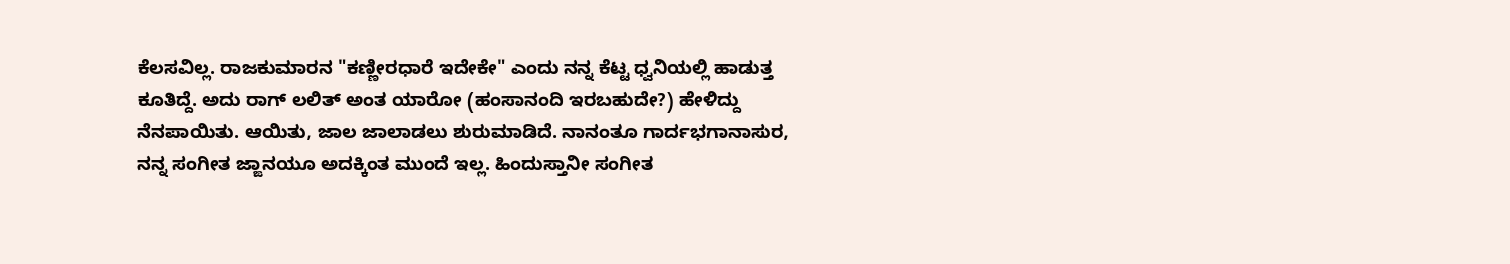ಕೆಲಸವಿಲ್ಲ. ರಾಜಕುಮಾರನ "ಕಣ್ಣೀರಧಾರೆ ಇದೇಕೇ" ಎಂದು ನನ್ನ ಕೆಟ್ಟ ಧ್ವನಿಯಲ್ಲಿ ಹಾಡುತ್ತ ಕೂತಿದ್ದೆ. ಅದು ರಾಗ್ ಲಲಿತ್ ಅಂತ ಯಾರೋ (ಹಂಸಾನಂದಿ ಇರಬಹುದೇ?) ಹೇಳಿದ್ದು ನೆನಪಾಯಿತು. ಆಯಿತು, ಜಾಲ ಜಾಲಾಡಲು ಶುರುಮಾಡಿದೆ. ನಾನಂತೂ ಗಾರ್ದಭಗಾನಾಸುರ, ನನ್ನ ಸಂಗೀತ ಜ್ಙಾನಯೂ ಅದಕ್ಕಿಂತ ಮುಂದೆ ಇಲ್ಲ. ಹಿಂದುಸ್ತಾನೀ ಸಂಗೀತ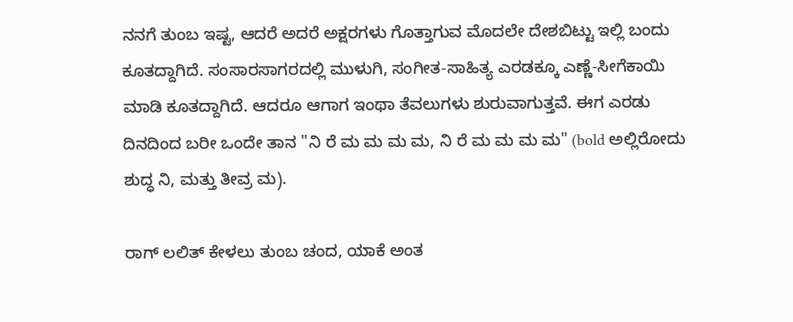ನನಗೆ ತುಂಬ ಇಷ್ಟ, ಆದರೆ ಅದರೆ ಅಕ್ಷರಗಳು ಗೊತ್ತಾಗುವ ಮೊದಲೇ ದೇಶಬಿಟ್ಟು ಇಲ್ಲಿ ಬಂದು ಕೂತದ್ದಾಗಿದೆ. ಸಂಸಾರಸಾಗರದಲ್ಲಿ ಮುಳುಗಿ, ಸಂಗೀತ-ಸಾಹಿತ್ಯ ಎರಡಕ್ಕೂ ಎಣ್ಣೆ-ಸೀಗೆಕಾಯಿ ಮಾಡಿ ಕೂತದ್ದಾಗಿದೆ. ಆದರೂ ಆಗಾಗ ಇಂಥಾ ತೆವಲುಗಳು ಶುರುವಾಗುತ್ತವೆ. ಈಗ ಎರಡು ದಿನದಿಂದ ಬರೀ ಒಂದೇ ತಾನ "ನಿ ರೆ ಮ ಮ ಮ ಮ, ನಿ ರೆ ಮ ಮ ಮ ಮ" (bold ಅಲ್ಲಿರೋದು ಶುದ್ಧ ನಿ, ಮತ್ತು ತೀವ್ರ ಮ).

ರಾಗ್ ಲಲಿತ್ ಕೇಳಲು ತುಂಬ ಚಂದ, ಯಾಕೆ ಅಂತ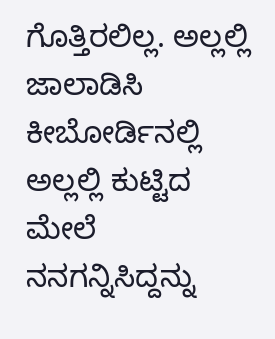ಗೊತ್ತಿರಲಿಲ್ಲ. ಅಲ್ಲಲ್ಲಿ ಜಾಲಾಡಿಸಿ ಕೀಬೋರ್ಡಿನಲ್ಲಿ ಅಲ್ಲಲ್ಲಿ ಕುಟ್ಟಿದ ಮೇಲೆ ನನಗನ್ನಿಸಿದ್ದನ್ನು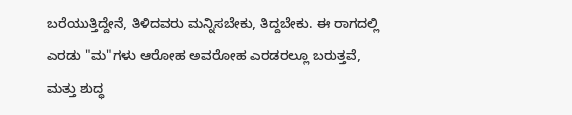ಬರೆಯುತ್ತಿದ್ದೇನೆ, ತಿಳಿದವರು ಮನ್ನಿಸಬೇಕು, ತಿದ್ದಬೇಕು. ಈ ರಾಗದಲ್ಲಿ ಎರಡು "ಮ"ಗಳು ಆರೋಹ ಅವರೋಹ ಎರಡರಲ್ಲೂ ಬರುತ್ತವೆ, ಮತ್ತು ಶುದ್ಧ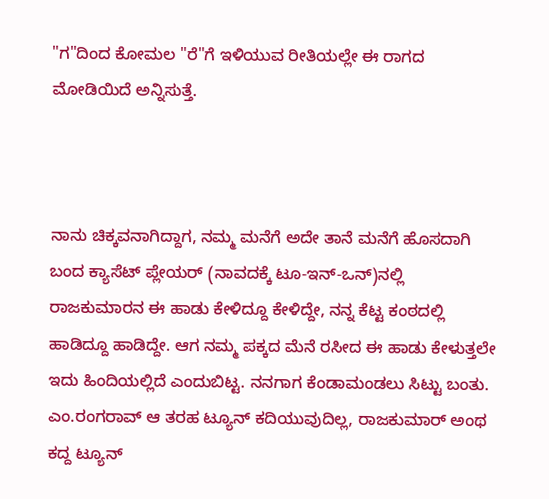"ಗ"ದಿಂದ ಕೋಮಲ "ರೆ"ಗೆ ಇಳಿಯುವ ರೀತಿಯಲ್ಲೇ ಈ ರಾಗದ ಮೋಡಿಯಿದೆ ಅನ್ನಿಸುತ್ತೆ.



ನಾನು ಚಿಕ್ಕವನಾಗಿದ್ದಾಗ, ನಮ್ಮ ಮನೆಗೆ ಅದೇ ತಾನೆ ಮನೆಗೆ ಹೊಸದಾಗಿ ಬಂದ ಕ್ಯಾಸೆಟ್ ಪ್ಲೇಯರ್ (ನಾವದಕ್ಕೆ ಟೂ-ಇನ್-ಒನ್)ನಲ್ಲಿ ರಾಜಕುಮಾರನ ಈ ಹಾಡು ಕೇಳಿದ್ದೂ ಕೇಳಿದ್ದೇ, ನನ್ನ ಕೆಟ್ಟ ಕಂಠದಲ್ಲಿ ಹಾಡಿದ್ದೂ ಹಾಡಿದ್ದೇ. ಆಗ ನಮ್ಮ ಪಕ್ಕದ ಮೆನೆ ರಸೀದ ಈ ಹಾಡು ಕೇಳುತ್ತಲೇ ಇದು ಹಿಂದಿಯಲ್ಲಿದೆ ಎಂದುಬಿಟ್ಟ. ನನಗಾಗ ಕೆಂಡಾಮಂಡಲು ಸಿಟ್ಟು ಬಂತು. ಎಂ.ರಂಗರಾವ್ ಆ ತರಹ ಟ್ಯೂನ್ ಕದಿಯುವುದಿಲ್ಲ, ರಾಜಕುಮಾರ್ ಅಂಥ ಕದ್ದ ಟ್ಯೂನ್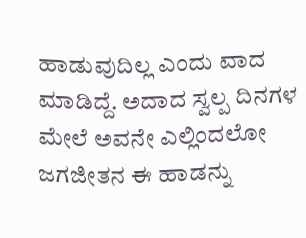ಹಾಡುವುದಿಲ್ಲ ಎಂದು ವಾದ ಮಾಡಿದ್ದೆ. ಅದಾದ ಸ್ವಲ್ಪ ದಿನಗಳ ಮೇಲೆ ಅವನೇ ಎಲ್ಲಿಂದಲೋ ಜಗಜೀತನ ಈ ಹಾಡನ್ನು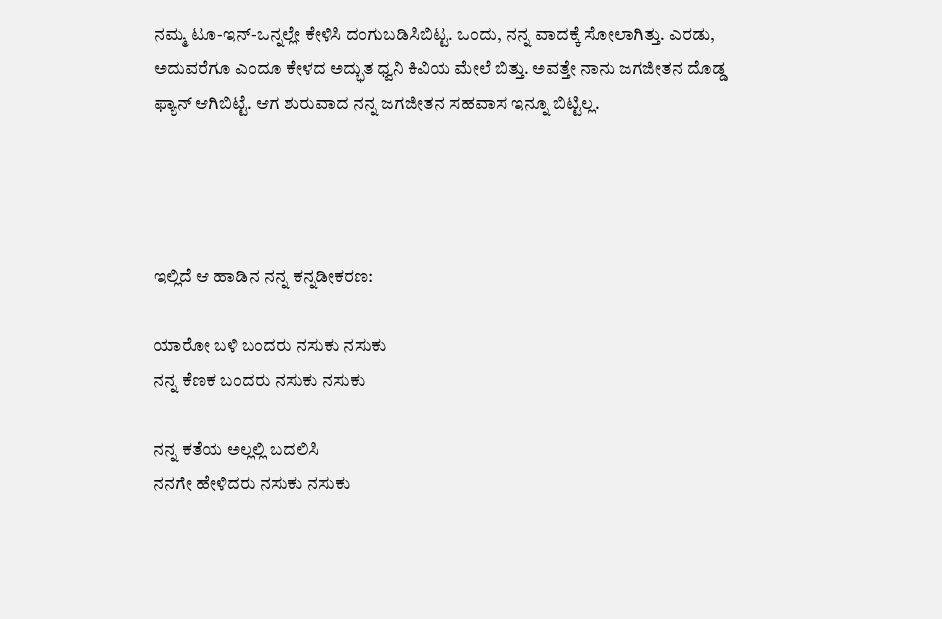ನಮ್ಮ ಟೂ-ಇನ್-ಒನ್ನಲ್ಲೇ ಕೇಳಿಸಿ ದಂಗುಬಡಿಸಿಬಿಟ್ಟ. ಒಂದು, ನನ್ನ ವಾದಕ್ಕೆ ಸೋಲಾಗಿತ್ತು. ಎರಡು, ಅದುವರೆಗೂ ಎಂದೂ ಕೇಳದ ಅದ್ಭುತ ಧ್ವನಿ ಕಿವಿಯ ಮೇಲೆ ಬಿತ್ತು. ಅವತ್ತೇ ನಾನು ಜಗಜೀತನ ದೊಡ್ಡ ಫ್ಯಾನ್ ಆಗಿಬಿಟ್ಟೆ. ಆಗ ಶುರುವಾದ ನನ್ನ ಜಗಜೀತನ ಸಹವಾಸ ಇನ್ನೂ ಬಿಟ್ಟಿಲ್ಲ.




ಇಲ್ಲಿದೆ ಆ ಹಾಡಿನ ನನ್ನ ಕನ್ನಡೀಕರಣ:

ಯಾರೋ ಬಳಿ ಬಂದರು ನಸುಕು ನಸುಕು
ನನ್ನ ಕೆಣಕ ಬಂದರು ನಸುಕು ನಸುಕು

ನನ್ನ ಕತೆಯ ಅಲ್ಲಲ್ಲಿ ಬದಲಿಸಿ
ನನಗೇ ಹೇಳಿದರು ನಸುಕು ನಸುಕು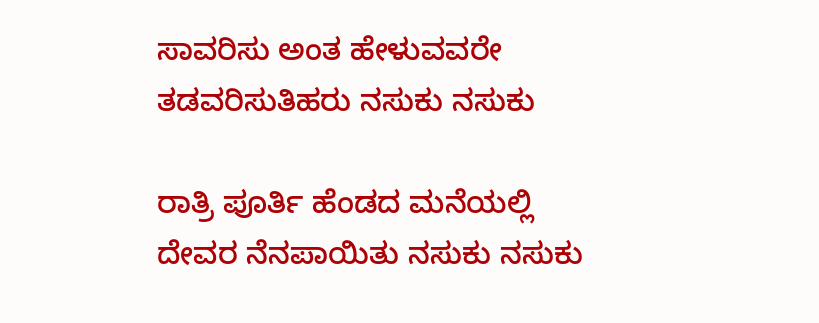ಸಾವರಿಸು ಅಂತ ಹೇಳುವವರೇ
ತಡವರಿಸುತಿಹರು ನಸುಕು ನಸುಕು

ರಾತ್ರಿ ಪೂರ್ತಿ ಹೆಂಡದ ಮನೆಯಲ್ಲಿ
ದೇವರ ನೆನಪಾಯಿತು ನಸುಕು ನಸುಕು